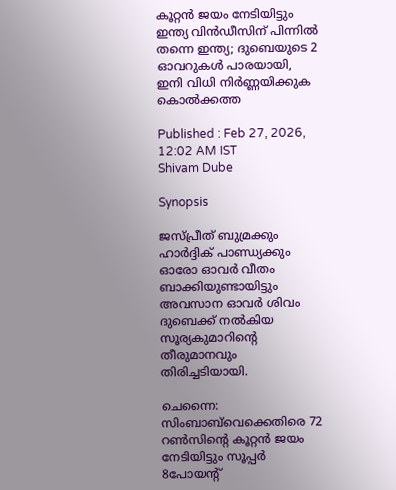കൂറ്റൻ ജയം നേടിയിട്ടും ഇന്ത്യ വിൻഡീസിന് പിന്നിൽ തന്നെ ഇന്ത്യ; ദുബെയുടെ 2 ഓവറുകള്‍ പാരയായി, ഇനി വിധി നിർണ്ണയിക്കുക കൊൽക്കത്ത

Published : Feb 27, 2026, 12:02 AM IST
Shivam Dube

Synopsis

ജസ്പ്രീത് ബുമ്രക്കും ഹാര്‍ദ്ദിക് പാണ്ഡ്യക്കും ഓരോ ഓവര്‍ വീതം ബാക്കിയുണ്ടായിട്ടും അവസാന ഓവര്‍ ശിവം ദുബെക്ക് നല്‍കിയ സൂര്യകുമാറിന്‍റെ തീരുമാനവും തിരിച്ചടിയായി.

ചെന്നൈ: സിംബാബ്‌വെക്കെതിരെ 72 റണ്‍സിന്‍റെ കൂറ്റന്‍ ജയം നേടിയിട്ടും സൂപ്പര്‍ 8പോയന്‍റ്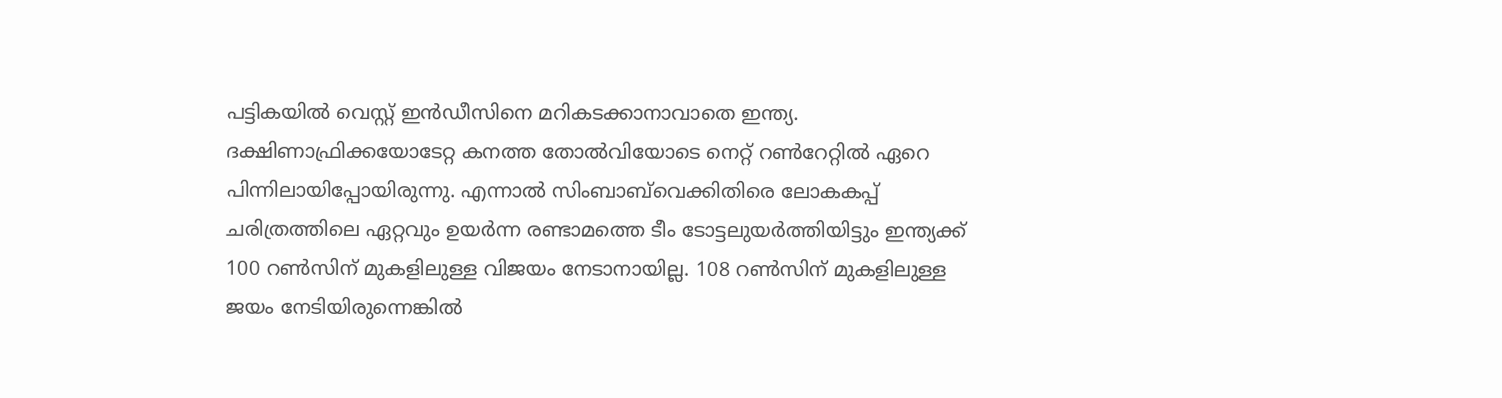പട്ടികയില്‍ വെസ്റ്റ് ഇന്‍ഡീസിനെ മറികടക്കാനാവാതെ ഇന്ത്യ. ദക്ഷിണാഫ്രിക്കയോടേറ്റ കനത്ത തോല്‍വിയോടെ നെറ്റ് റണ്‍റേറ്റില്‍ ഏറെ പിന്നിലായിപ്പോയിരുന്നു. എന്നാല്‍ സിംബാബ്‌വെക്കിതിരെ ലോകകപ്പ് ചരിത്രത്തിലെ ഏറ്റവും ഉയര്‍ന്ന രണ്ടാമത്തെ ടീം ടോട്ടലുയര്‍ത്തിയിട്ടും ഇന്ത്യക്ക് 100 റണ്‍സിന് മുകളിലുള്ള വിജയം നേടാനായില്ല. 108 റണ്‍സിന് മുകളിലുള്ള ജയം നേടിയിരുന്നെങ്കില്‍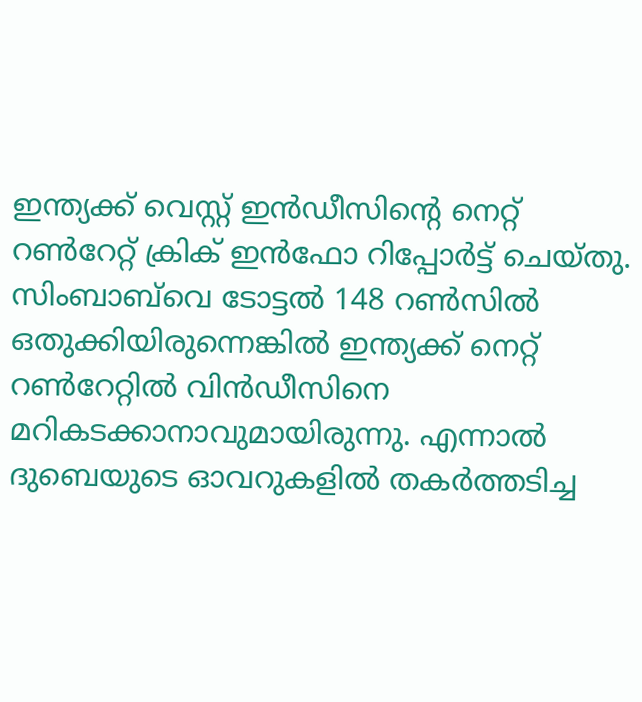ഇന്ത്യക്ക് വെസ്റ്റ് ഇന്‍ഡീസിന്‍റെ നെറ്റ് റണ്‍റേറ്റ് ക്രിക് ഇന്‍ഫോ റിപ്പോര്‍ട്ട് ചെയ്തു. സിംബാബ്‌വെ ടോട്ടല്‍ 148 റണ്‍സില്‍ ഒതുക്കിയിരുന്നെങ്കില്‍ ഇന്ത്യക്ക് നെറ്റ് റണ്‍റേറ്റില്‍ വിന്‍ഡീസിനെ മറികടക്കാനാവുമായിരുന്നു. എന്നാല്‍ ദുബെയുടെ ഓവറുകളില്‍ തകര്‍ത്തടിച്ച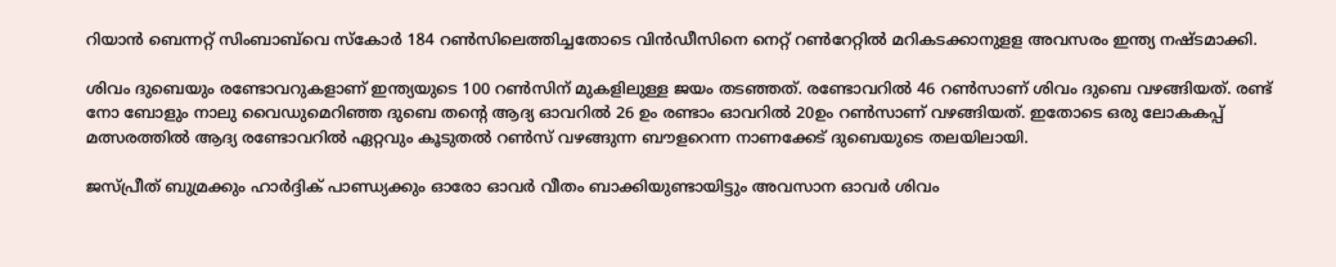റിയാന്‍ ബെന്നറ്റ് സിംബാബ്‌വെ സ്കോര്‍ 184 റണ്‍സിലെത്തിച്ചതോടെ വിന്‍ഡീസിനെ നെറ്റ് റണ്‍റേറ്റില്‍ മറികടക്കാനുളള അവസരം ഇന്ത്യ നഷ്ടമാക്കി.

ശിവം ദുബെയും രണ്ടോവറുകളാണ് ഇന്ത്യയുടെ 100 റണ്‍സിന് മുകളിലുള്ള ജയം തടഞ്ഞത്. രണ്ടോവറില്‍ 46 റണ്‍സാണ് ശിവം ദുബെ വഴങ്ങിയത്. രണ്ട് നോ ബോളും നാലു വൈഡുമെറിഞ്ഞ‌ ദുബെ തന്‍റെ ആദ്യ ഓവറില്‍ 26 ഉം രണ്ടാം ഓവറില്‍ 20ഉം റണ്‍സാണ് വഴങ്ങിയത്. ഇതോടെ ഒരു ലോകകപ്പ് മത്സരത്തില്‍ ആദ്യ രണ്ടോവറില്‍ ഏറ്റവും കൂടുതല്‍ റണ്‍സ് വഴങ്ങുന്ന ബൗളറെന്ന നാണക്കേട് ദുബെയുടെ തലയിലായി.

ജസ്പ്രീത് ബുമ്രക്കും ഹാര്‍ദ്ദിക് പാണ്ഡ്യക്കും ഓരോ ഓവര്‍ വീതം ബാക്കിയുണ്ടായിട്ടും അവസാന ഓവര്‍ ശിവം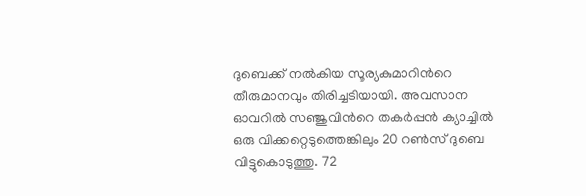ദുബെക്ക് നല്‍കിയ സൂര്യകുമാറിന്‍റെ തീരുമാനവും തിരിച്ചടിയായി. അവസാന ഓവറില്‍ സഞ്ജുവിന്‍റെ തകര്‍പ്പന്‍ ക്യാച്ചില്‍ ഒരു വിക്കറ്റെടുത്തെങ്കിലും 20 റണ്‍സ് ദുബെ വിട്ടുകൊടുത്തു. 72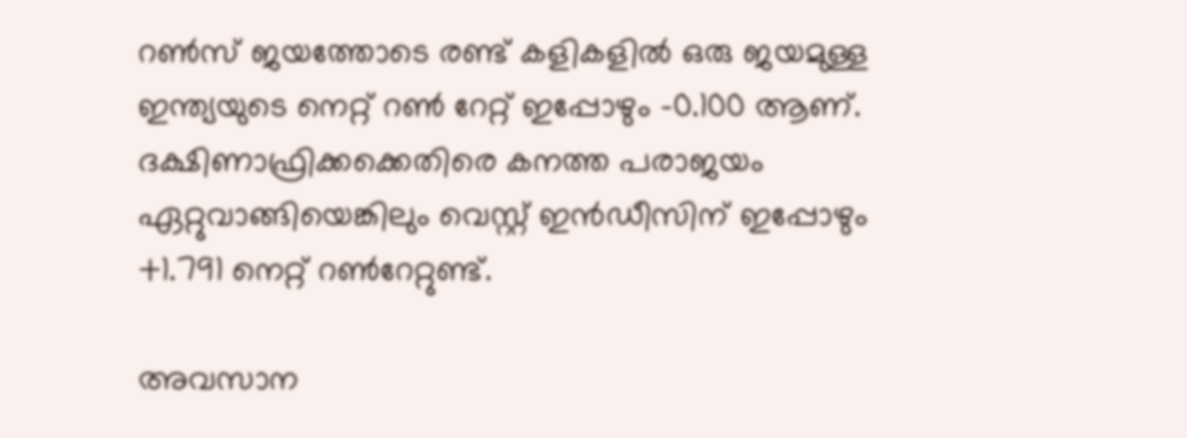റണ്‍സ് ജയത്തോടെ രണ്ട് കളികളില്‍ ഒരു ജയമുള്ള ഇന്ത്യയുടെ നെറ്റ് റണ്‍ റേറ്റ് ഇപ്പോഴും -0.100 ആണ്. ദക്ഷിണാഫ്രിക്കക്കെതിരെ കനത്ത പരാജയം ഏറ്റുവാങ്ങിയെങ്കിലും വെസ്റ്റ് ഇന്‍ഡീസിന് ഇപ്പോഴും +1.791 നെറ്റ് റണ്‍റേറ്റുണ്ട്.

അവസാന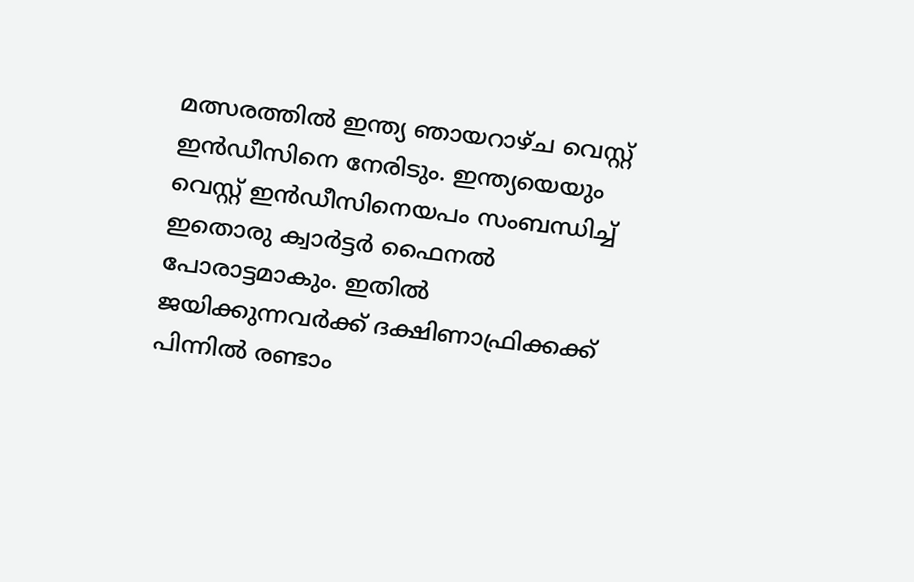മത്സരത്തില്‍ ഇന്ത്യ ഞായറാഴ്ച വെസ്റ്റ് ഇന്‍ഡീസിനെ നേരിടും. ഇന്ത്യയെയും വെസ്റ്റ് ഇന്‍ഡീസിനെയപം സംബന്ധിച്ച് ഇതൊരു ക്വാര്‍ട്ടര്‍ ഫൈനല്‍ പോരാട്ടമാകും. ഇതില്‍ ജയിക്കുന്നവര്‍ക്ക് ദക്ഷിണാഫ്രിക്കക്ക് പിന്നില്‍ രണ്ടാം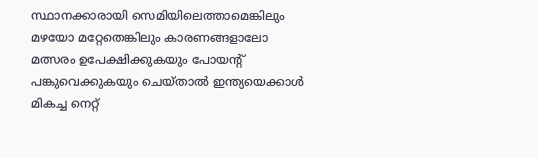സ്ഥാനക്കാരായി സെമിയിലെത്താമെങ്കിലും മഴയോ മറ്റേതെങ്കിലും കാരണങ്ങളാലോ മത്സരം ഉപേക്ഷിക്കുകയും പോയന്‍റ് പങ്കുവെക്കുകയും ചെയ്താല്‍ ഇന്ത്യയെക്കാള്‍ മികച്ച നെറ്റ്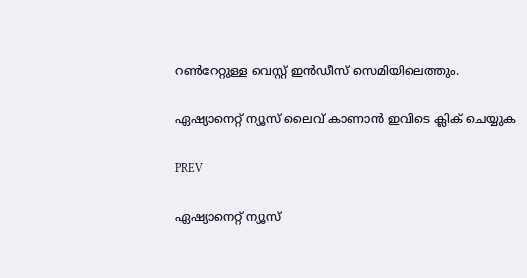റണ്‍റേറ്റുള്ള വെസ്റ്റ് ഇന്‍ഡീസ് സെമിയിലെത്തും.

ഏഷ്യാനെറ്റ് ന്യൂസ് ലൈവ് കാണാന്‍ ഇവിടെ ക്ലിക് ചെയ്യുക

PREV

ഏഷ്യാനെറ്റ് ന്യൂസ്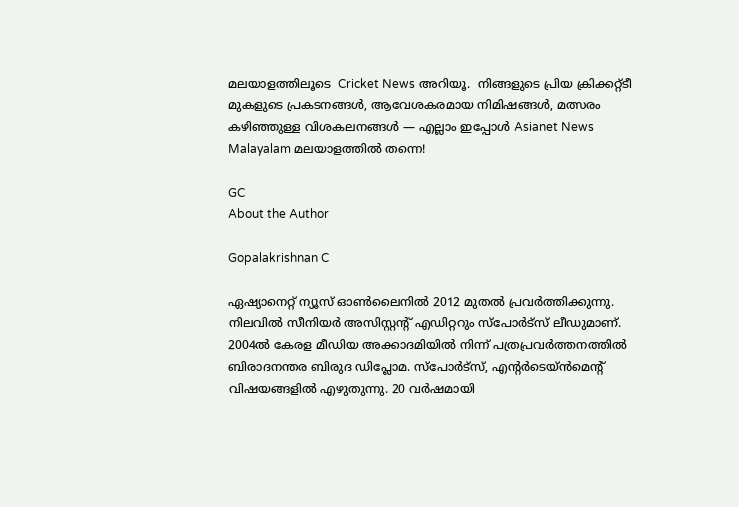മലയാളത്തിലൂടെ  Cricket News അറിയൂ.  നിങ്ങളുടെ പ്രിയ ക്രിക്കറ്റ്ടീ മുകളുടെ പ്രകടനങ്ങൾ, ആവേശകരമായ നിമിഷങ്ങൾ, മത്സരം കഴിഞ്ഞുള്ള വിശകലനങ്ങൾ — എല്ലാം ഇപ്പോൾ Asianet News Malayalam മലയാളത്തിൽ തന്നെ!

GC
About the Author

Gopalakrishnan C

ഏഷ്യാനെറ്റ് ന്യൂസ് ഓണ്‍ലൈനില്‍ 2012 മുതല്‍ പ്രവര്‍ത്തിക്കുന്നു. നിലവില്‍ സീനിയര്‍ അസിസ്റ്റന്‍റ് എഡിറ്ററും സ്പോർട്സ് ലീഡുമാണ്. 2004ൽ കേരള മീഡിയ അക്കാദമിയില്‍ നിന്ന് പത്രപ്രവര്‍ത്തനത്തില്‍ ബിരാദനന്തര ബിരുദ ഡിപ്ലോമ. സ്പോര്‍ട്സ്, എന്‍റര്‍ടെയ്ൻമെന്‍റ് വിഷയങ്ങളില്‍ എഴുതുന്നു. 20 വര്‍ഷമായി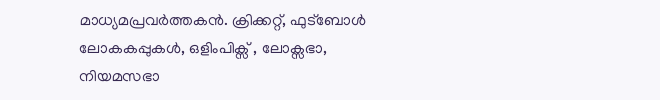മാധ്യമപ്രവര്‍ത്തകൻ. ക്രിക്കറ്റ്, ഫുട്ബോള്‍ ലോകകപ്പുകൾ, ഒളിംപിക്സ് , ലോക്സഭാ, നിയമസഭാ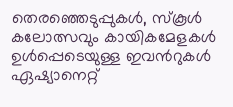തെരഞ്ഞെടുപ്പുകള്‍, സ്കൂള്‍ കലോത്സവും കായികമേളകള്‍ ഉള്‍പ്പെടെയുള്ള ഇവന്‍റുകള്‍ ഏഷ്യാനെറ്റ്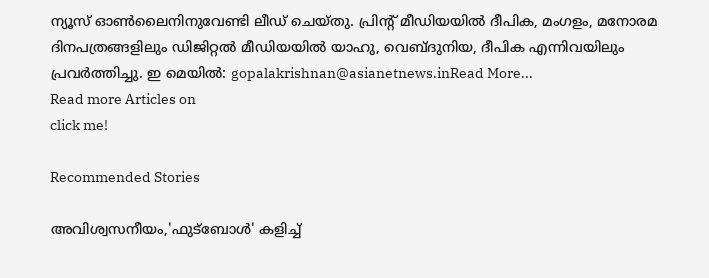ന്യൂസ് ഓണ്‍ലൈനിനുവേണ്ടി ലീഡ് ചെയ്തു. പ്രിന്‍റ് മീഡിയയില്‍ ദീപിക, മംഗളം, മനോരമ ദിനപത്രങ്ങളിലും ഡിജിറ്റൽ മീഡിയയില്‍ യാഹു, വെബ്ദുനിയ, ദീപിക എന്നിവയിലും പ്രവര്‍ത്തിച്ചു. ഇ മെയില്‍: gopalakrishnan@asianetnews.inRead More...
Read more Articles on
click me!

Recommended Stories

അവിശ്വസനീയം,'ഫുട്ബോൾ' കളിച്ച്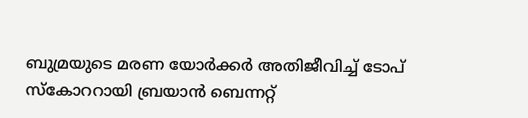ബുമ്രയുടെ മരണ യോർക്കർ അതിജീവിച്ച് ടോപ് സ്കോററായി ബ്രയാന്‍ ബെന്നറ്റ്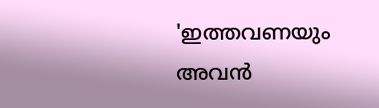'ഇത്തവണയും അവന്‍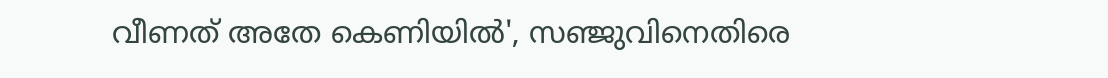വീണത് അതേ കെണിയില്‍', സഞ്ജുവിനെതിരെ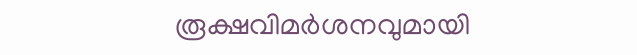രൂക്ഷവിമർശനവുമായി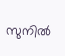സുനില്‍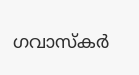ഗവാസ്കര്‍